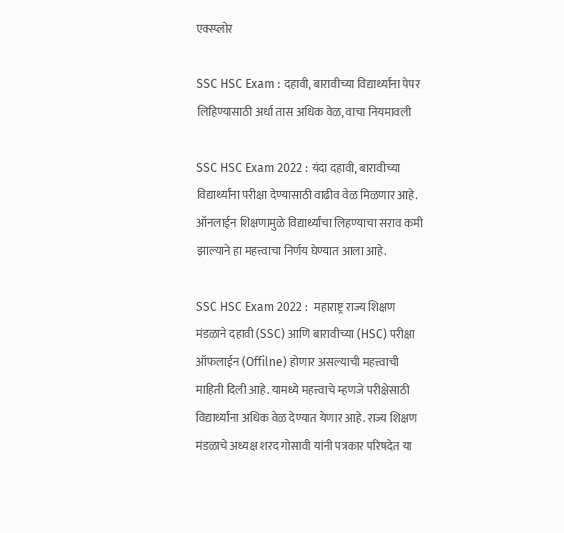एक्स्प्लोर

SSC HSC Exam : दहावी, बारावीच्या विद्यार्थ्यांना पेपर लिहिण्यासाठी अर्धा तास अधिक वेळ, वाचा नियमावली

SSC HSC Exam 2022 : यंदा दहावी, बारावीच्या विद्यार्थ्यांना परीक्षा देण्यासाठी वाढीव वेळ मिळणार आहे. ऑनलाईन शिक्षणामुळे विद्यार्थ्यांचा लिहण्याचा सराव कमी झाल्याने हा महत्त्वाचा निर्णय घेण्यात आला आहे.

SSC HSC Exam 2022 :  महाराष्ट्र राज्य शिक्षण मंडळाने दहावी (SSC) आणि बारावीच्या (HSC) परीक्षा ऑफलाईन (Offilne) होणार असल्याची महत्त्वाची माहिती दिली आहे. यामध्ये महत्त्वाचे म्हणजे परीक्षेसाठी विद्यार्थ्यांना अधिक वेळ देण्यात येणार आहे. राज्य शिक्षण मंडळाचे अध्यक्ष शरद गोसावी यांनी पत्रकार परिषदेत या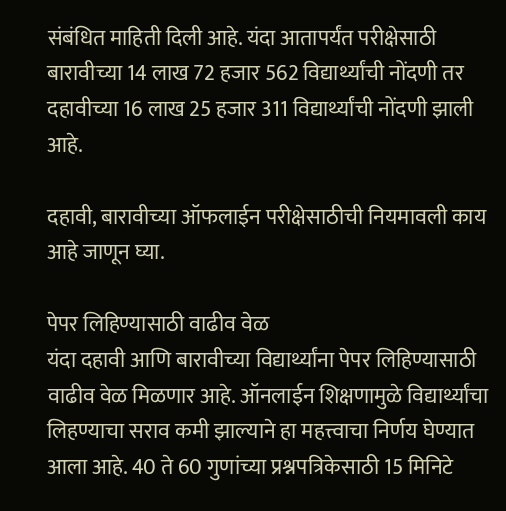संबंधित माहिती दिली आहे. यंदा आतापर्यंत परीक्षेसाठी बारावीच्या 14 लाख 72 हजार 562 विद्यार्थ्यांची नोंदणी तर दहावीच्या 16 लाख 25 हजार 311 विद्यार्थ्यांची नोंदणी झाली आहे.

दहावी, बारावीच्या ऑफलाईन परीक्षेसाठीची नियमावली काय आहे जाणून घ्या.

पेपर लिहिण्यासाठी वाढीव वेळ
यंदा दहावी आणि बारावीच्या विद्यार्थ्यांना पेपर लिहिण्यासाठी वाढीव वेळ मिळणार आहे. ऑनलाईन शिक्षणामुळे विद्यार्थ्यांचा लिहण्याचा सराव कमी झाल्याने हा महत्त्वाचा निर्णय घेण्यात आला आहे. 40 ते 60 गुणांच्या प्रश्नपत्रिकेसाठी 15 मिनिटे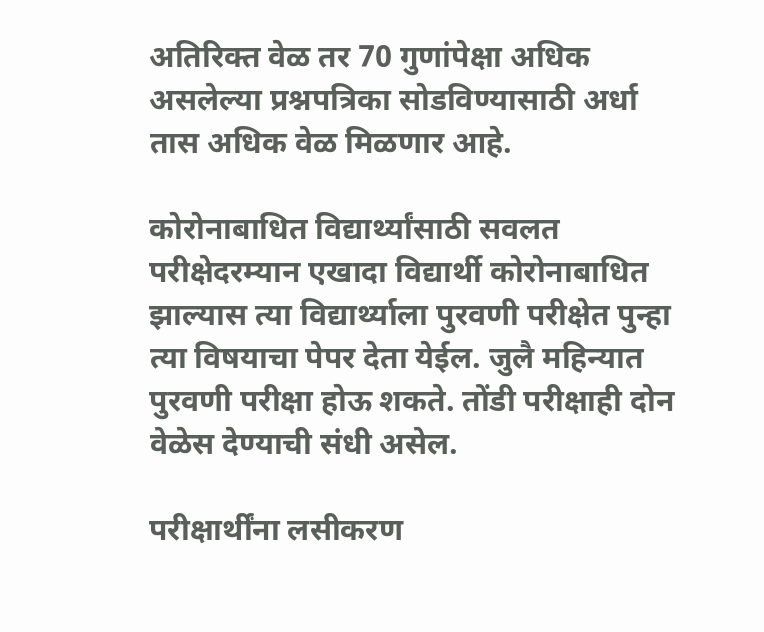अतिरिक्त वेळ तर 70 गुणांपेक्षा अधिक असलेल्या प्रश्नपत्रिका सोडविण्यासाठी अर्धा तास अधिक वेळ मिळणार आहे.

कोरोनाबाधित विद्यार्थ्यांसाठी सवलत
परीक्षेदरम्यान एखादा विद्यार्थी कोरोनाबाधित झाल्यास त्या विद्यार्थ्याला पुरवणी परीक्षेत पुन्हा त्या विषयाचा पेपर देता येईल. जुलै महिन्यात पुरवणी परीक्षा होऊ शकते. तोंडी परीक्षाही दोन वेळेस देण्याची संधी असेल.

परीक्षार्थींना लसीकरण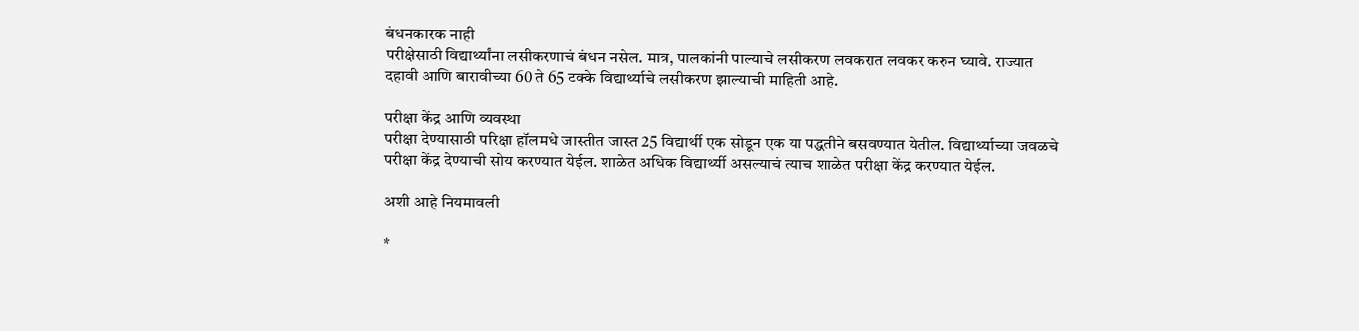बंधनकारक नाही
परीक्षेसाठी विद्यार्थ्यांना लसीकरणाचं बंधन नसेल. मात्र, पालकांनी पाल्याचे लसीकरण लवकरात लवकर करुन घ्यावे. राज्यात दहावी आणि बारावीच्या 60 ते 65 टक्के विद्यार्थ्याचे लसीकरण झाल्याची माहिती आहे.

परीक्षा केंद्र आणि व्यवस्था
परीक्षा देण्यासाठी परिक्षा हॉलमधे जास्तीत जास्त 25 विद्यार्थी एक सोडून एक या पद्धतीने बसवण्यात येतील. विद्यार्थ्याच्या जवळचे परीक्षा केंद्र देण्याची सोय करण्यात येईल. शाळेत अधिक विद्यार्थ्यी असल्याचं त्याच शाळेत परीक्षा केंद्र करण्यात येईल.

अशी आहे नियमावली

*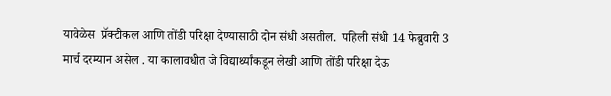यावेळेस  प्रॅक्टीकल आणि तोंडी परिक्षा देण्यासाठी दोन संधी असतील.  पहिली संधी 14 फेब्रुवारी 3 मार्च दरम्यान असेल . या कालावधीत जे विद्यार्थ्यांकडून लेखी आणि तोंडी परिक्षा देऊ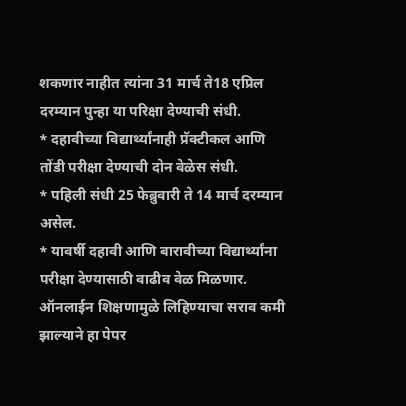शकणार नाहीत त्यांना 31 मार्च ते18 एप्रिल दरम्यान पुन्हा या परिक्षा देण्याची संधी.
* दहावीच्या विद्यार्थ्यांनाही प्रॅक्टीकल आणि तोंडी परीक्षा देण्याची दोन वेळेस संधी.
* पहिली संधी 25 फेब्रुवारी ते 14 मार्च दरम्यान असेल.
* यावर्षी दहावी आणि बारावीच्या विद्यार्थ्यांना परीक्षा देण्यासाठी वाढीव वेळ मिळणार. ऑनलाईन शिक्षणामुळे लिहिण्याचा सराव कमी झाल्याने हा पेपर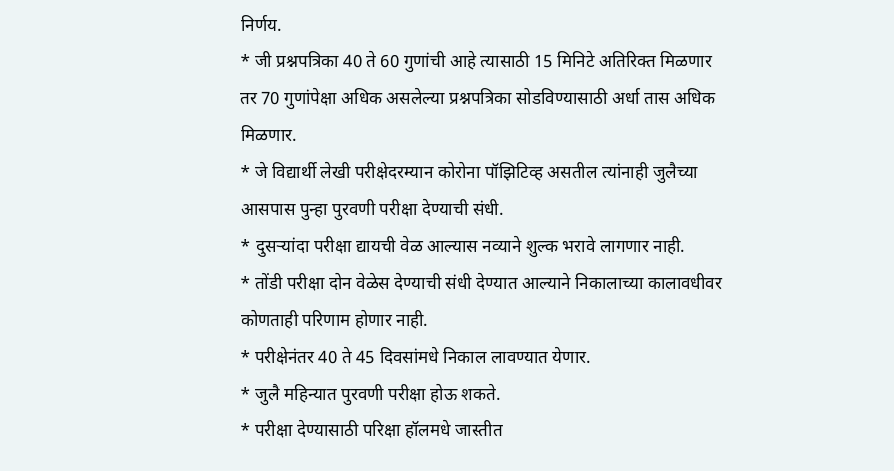निर्णय.
* जी प्रश्नपत्रिका 40 ते 60 गुणांची आहे त्यासाठी 15 मिनिटे अतिरिक्त मिळणार तर 70 गुणांपेक्षा अधिक असलेल्या प्रश्नपत्रिका सोडविण्यासाठी अर्धा तास अधिक मिळणार.
* जे विद्यार्थी लेखी परीक्षेदरम्यान कोरोना पॉझिटिव्ह असतील त्यांनाही जुलैच्या आसपास पुन्हा पुरवणी परीक्षा देण्याची संधी.
* दुसऱ्यांदा परीक्षा द्यायची वेळ आल्यास नव्याने शुल्क भरावे लागणार नाही.
* तोंडी परीक्षा दोन वेळेस देण्याची संधी देण्यात आल्याने निकालाच्या कालावधीवर कोणताही परिणाम होणार नाही.
* परीक्षेनंतर 40 ते 45 दिवसांमधे निकाल लावण्यात येणार.
* जुलै महिन्यात पुरवणी परीक्षा होऊ शकते.
* परीक्षा देण्यासाठी परिक्षा हॉलमधे जास्तीत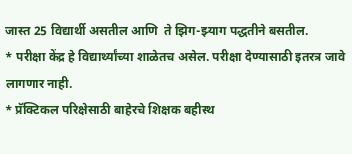जास्त 25 विद्यार्थी असतील आणि  ते झिग-झ्याग पद्धतीने बसतील.
* परीक्षा केंद्र हे विद्यार्थ्यांच्या शाळेतच असेल. परीक्षा देण्यासाठी इतरत्र जावे लागणार नाही.
* प्रॅक्टिकल परिक्षेसाठी बाहेरचे शिक्षक बहीस्थ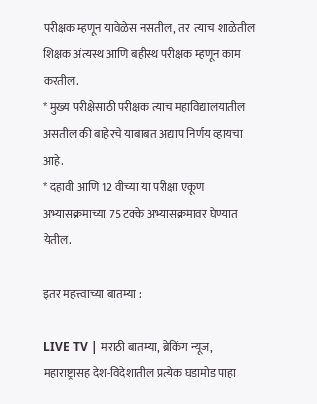परीक्षक म्हणून यावेळेस नसतील, तर  त्याच शाळेतील  शिक्षक अंत्यस्थ आणि बहीस्थ परीक्षक म्हणून काम करतील.
* मुख्य परीक्षेसाठी परीक्षक त्याच महाविद्यालयातील असतील की बाहेरचे याबाबत अद्याप निर्णय व्हायचा आहे.
* दहावी आणि 12 वीच्या या परीक्षा एकूण अभ्यासक्रमाच्या 75 टक्के अभ्यासक्रमावर घेण्यात येतील.

इतर महत्त्वाच्या बातम्या :

LIVE TV | मराठी बातम्या, ब्रेकिंग न्यूज, महाराष्ट्रासह देश-विदेशातील प्रत्येक घडामोड पाहा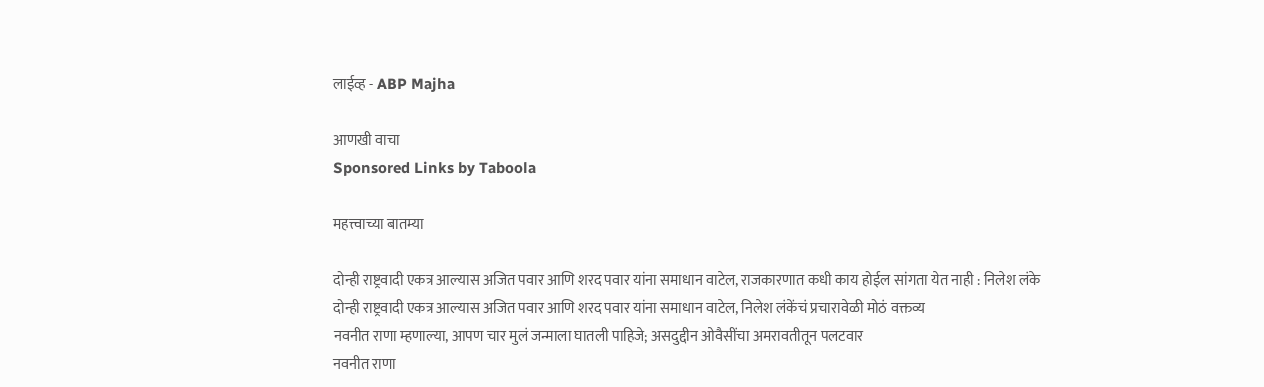लाईव्ह - ABP Majha

आणखी वाचा
Sponsored Links by Taboola

महत्त्वाच्या बातम्या

दोन्ही राष्ट्रवादी एकत्र आल्यास अजित पवार आणि शरद पवार यांना समाधान वाटेल, राजकारणात कधी काय होईल सांगता येत नाही : निलेश लंके
दोन्ही राष्ट्रवादी एकत्र आल्यास अजित पवार आणि शरद पवार यांना समाधान वाटेल, निलेश लंकेंचं प्रचारावेळी मोठं वक्तव्य
नवनीत राणा म्हणाल्या, आपण चार मुलं जन्माला घातली पाहिजे; असदुद्दीन ओवैसींचा अमरावतीतून पलटवार
नवनीत राणा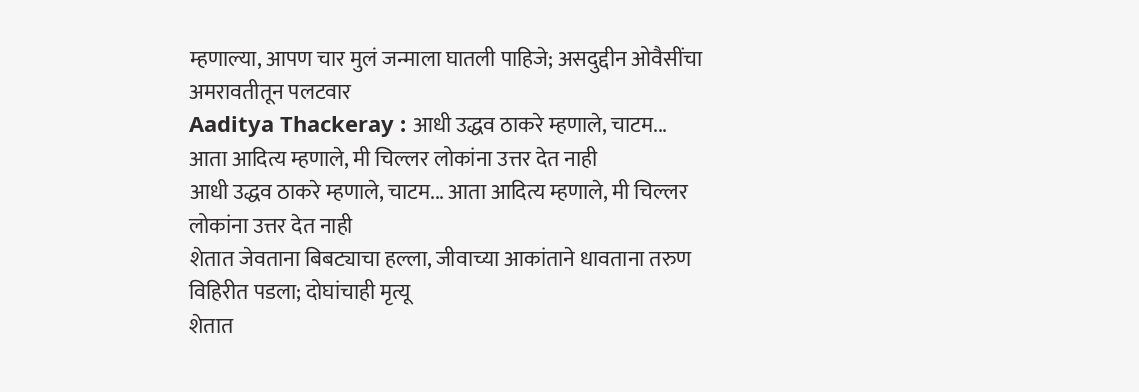म्हणाल्या, आपण चार मुलं जन्माला घातली पाहिजे; असदुद्दीन ओवैसींचा अमरावतीतून पलटवार
Aaditya Thackeray : आधी उद्धव ठाकरे म्हणाले, चाटम... आता आदित्य म्हणाले, मी चिल्लर लोकांना उत्तर देत नाही
आधी उद्धव ठाकरे म्हणाले, चाटम... आता आदित्य म्हणाले, मी चिल्लर लोकांना उत्तर देत नाही
शेतात जेवताना बिबट्याचा हल्ला, जीवाच्या आकांताने धावताना तरुण विहिरीत पडला; दोघांचाही मृत्यू
शेतात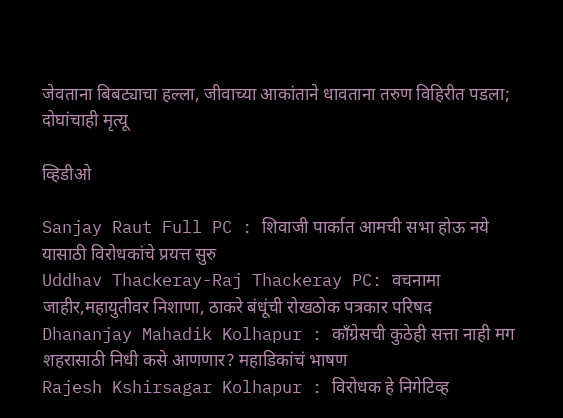जेवताना बिबट्याचा हल्ला, जीवाच्या आकांताने धावताना तरुण विहिरीत पडला; दोघांचाही मृत्यू

व्हिडीओ

Sanjay Raut Full PC : शिवाजी पार्कात आमची सभा होऊ नये यासाठी विरोधकांचे प्रयत्त सुरु
Uddhav Thackeray-Raj Thackeray PC: वचनामा जाहीर,महायुतीवर निशाणा, ठाकरे बंधूंची रोखठोक पत्रकार परिषद
Dhananjay Mahadik Kolhapur : काँग्रेसची कुठेही सत्ता नाही मग शहरासाठी निधी कसे आणणार? महाडिकांचं भाषण
Rajesh Kshirsagar Kolhapur : विरोधक हे निगेटिव्ह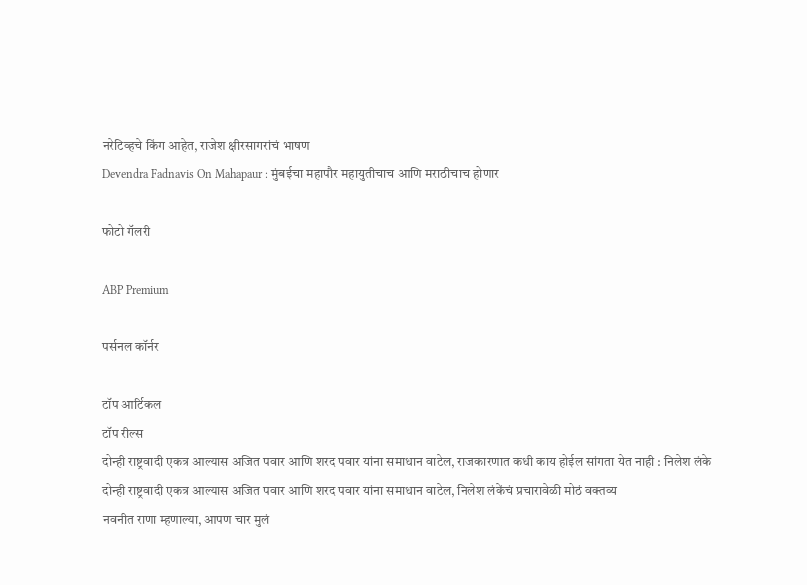नरेटिव्हचे किंग आहेत, राजेश क्षीरसागरांचं भाषण
Devendra Fadnavis On Mahapaur : मुंबईचा महापौर महायुतीचाच आणि मराठीचाच होणार

फोटो गॅलरी

ABP Premium

पर्सनल कॉर्नर

टॉप आर्टिकल
टॉप रील्स
दोन्ही राष्ट्रवादी एकत्र आल्यास अजित पवार आणि शरद पवार यांना समाधान वाटेल, राजकारणात कधी काय होईल सांगता येत नाही : निलेश लंके
दोन्ही राष्ट्रवादी एकत्र आल्यास अजित पवार आणि शरद पवार यांना समाधान वाटेल, निलेश लंकेंचं प्रचारावेळी मोठं वक्तव्य
नवनीत राणा म्हणाल्या, आपण चार मुलं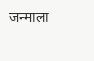जन्माला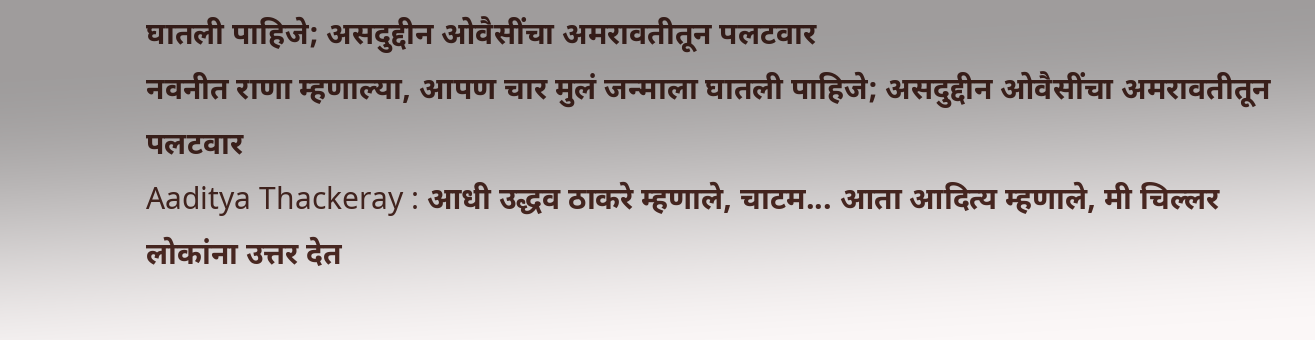घातली पाहिजे; असदुद्दीन ओवैसींचा अमरावतीतून पलटवार
नवनीत राणा म्हणाल्या, आपण चार मुलं जन्माला घातली पाहिजे; असदुद्दीन ओवैसींचा अमरावतीतून पलटवार
Aaditya Thackeray : आधी उद्धव ठाकरे म्हणाले, चाटम... आता आदित्य म्हणाले, मी चिल्लर लोकांना उत्तर देत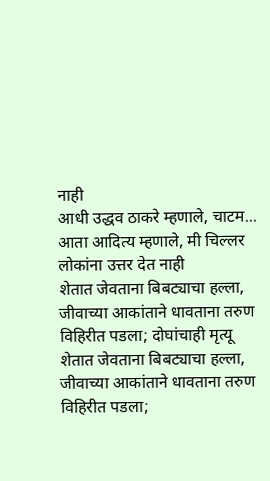नाही
आधी उद्धव ठाकरे म्हणाले, चाटम... आता आदित्य म्हणाले, मी चिल्लर लोकांना उत्तर देत नाही
शेतात जेवताना बिबट्याचा हल्ला, जीवाच्या आकांताने धावताना तरुण विहिरीत पडला; दोघांचाही मृत्यू
शेतात जेवताना बिबट्याचा हल्ला, जीवाच्या आकांताने धावताना तरुण विहिरीत पडला;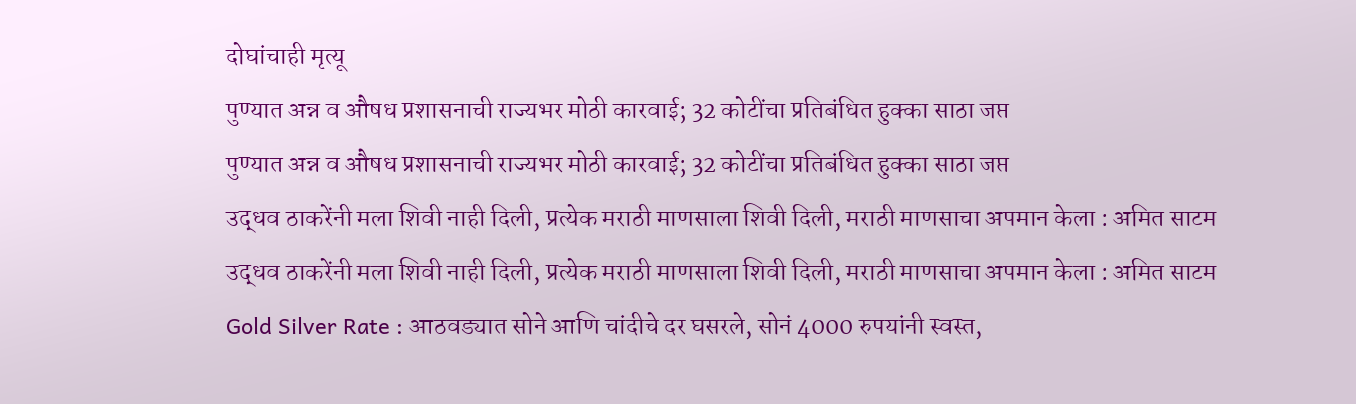दोघांचाही मृत्यू
पुण्यात अन्न व औषध प्रशासनाची राज्यभर मोठी कारवाई; 32 कोटींचा प्रतिबंधित हुक्का साठा जप्त
पुण्यात अन्न व औषध प्रशासनाची राज्यभर मोठी कारवाई; 32 कोटींचा प्रतिबंधित हुक्का साठा जप्त
उद्धव ठाकरेंनी मला शिवी नाही दिली, प्रत्येक मराठी माणसाला शिवी दिली, मराठी माणसाचा अपमान केला : अमित साटम
उद्धव ठाकरेंनी मला शिवी नाही दिली, प्रत्येक मराठी माणसाला शिवी दिली, मराठी माणसाचा अपमान केला : अमित साटम
Gold Silver Rate : आठवड्यात सोने आणि चांदीचे दर घसरले, सोनं 4000 रुपयांनी स्वस्त,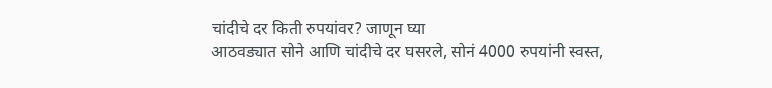चांदीचे दर किती रुपयांवर? जाणून घ्या
आठवड्यात सोने आणि चांदीचे दर घसरले, सोनं 4000 रुपयांनी स्वस्त,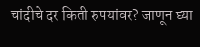चांदीचे दर किती रुपयांवर? जाणून घ्या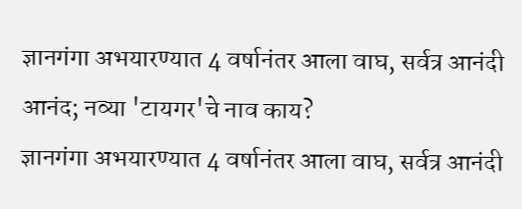ज्ञानगंगा अभयारण्यात 4 वर्षानंतर आला वाघ, सर्वत्र आनंदी आनंद; नव्या 'टायगर'चे नाव काय?
ज्ञानगंगा अभयारण्यात 4 वर्षानंतर आला वाघ, सर्वत्र आनंदी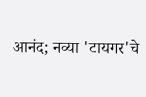आनंद; नव्या 'टायगर'चे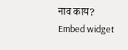नाव काय?
Embed widget